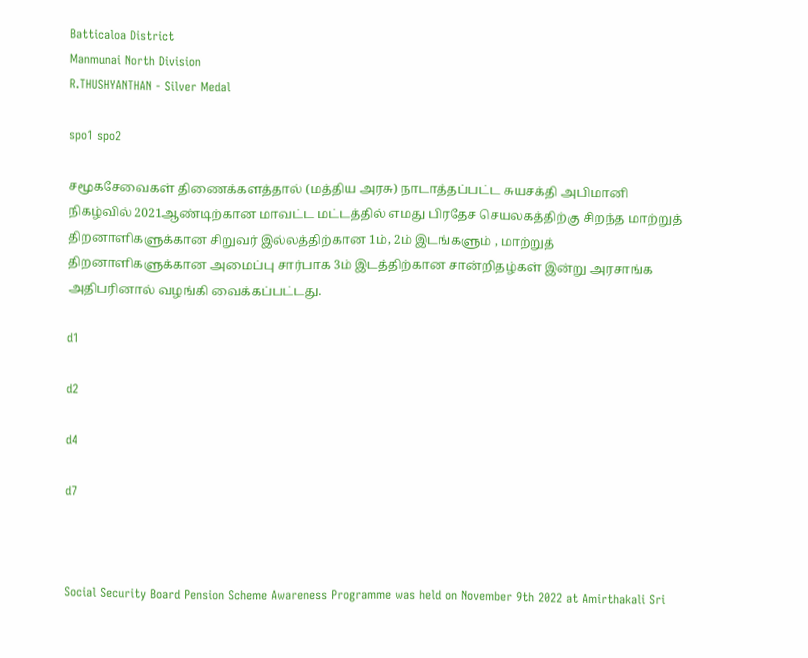Batticaloa District
Manmunai North Division
R.THUSHYANTHAN - Silver Medal

spo1 spo2

சமூகசேவைகள் திணைக்களத்தால் (மத்திய அரசு) நாடாத்தப்பட்ட சுயசக்தி அபிமானி நிகழ்வில் 2021ஆண்டிற்கான மாவட்ட மட்டத்தில் எமது பிரதேச செயலகத்திற்கு சிறந்த மாற்றுத் திறனாளிகளுக்கான சிறுவர் இல்லத்திற்கான 1ம், 2ம் இடங்களும் , மாற்றுத் திறனாளிகளுக்கான அமைப்பு சார்பாக 3ம் இடத்திற்கான சான்றிதழ்கள் இன்று அரசாங்க அதிபரினால் வழங்கி வைக்கப்பட்டது.

d1

d2

d4

d7



Social Security Board Pension Scheme Awareness Programme was held on November 9th 2022 at Amirthakali Sri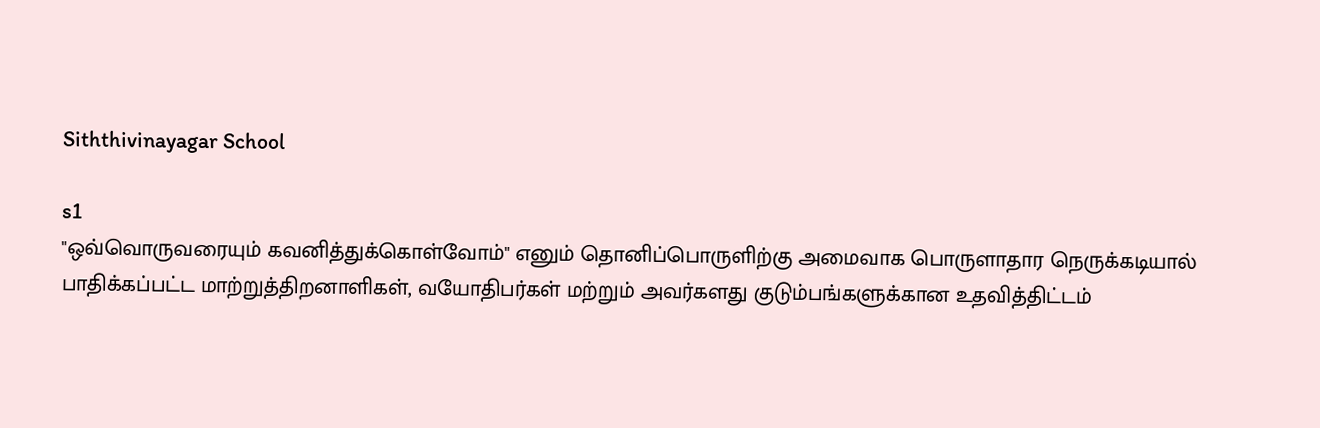Siththivinayagar School

s1
"ஒவ்வொருவரையும் கவனித்துக்கொள்வோம்" எனும் தொனிப்பொருளிற்கு அமைவாக பொருளாதார நெருக்கடியால்
பாதிக்கப்பட்ட மாற்றுத்திறனாளிகள், வயோதிபர்கள் மற்றும் அவர்களது குடும்பங்களுக்கான உதவித்திட்டம்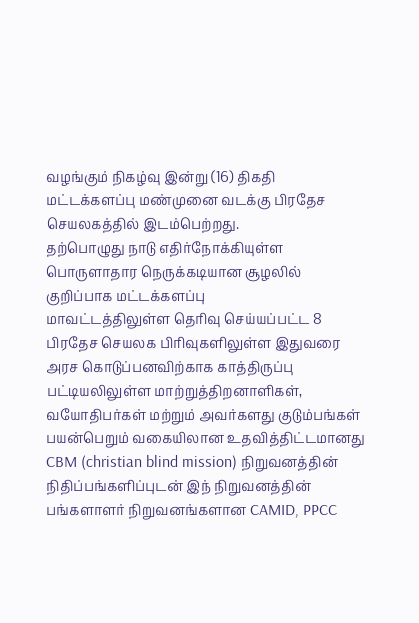வழங்கும் நிகழ்வு இன்று (16) திகதி மட்டக்களப்பு மண்முனை வடக்கு பிரதேச செயலகத்தில் இடம்பெற்றது.
தற்பொழுது நாடு எதிர்நோக்கியுள்ள பொருளாதார நெருக்கடியான சூழலில் குறிப்பாக மட்டக்களப்பு
மாவட்டத்திலுள்ள தெரிவு செய்யப்பட்ட 8 பிரதேச செயலக பிரிவுகளிலுள்ள இதுவரை அரச கொடுப்பனவிற்காக காத்திருப்பு பட்டியலிலுள்ள மாற்றுத்திறனாளிகள், வயோதிபர்கள் மற்றும் அவர்களது குடும்பங்கள் பயன்பெறும் வகையிலான உதவித்திட்டமானது CBM (christian blind mission) நிறுவனத்தின் நிதிப்பங்களிப்புடன் இந் நிறுவனத்தின் பங்களாளர் நிறுவனங்களான CAMID, PPCC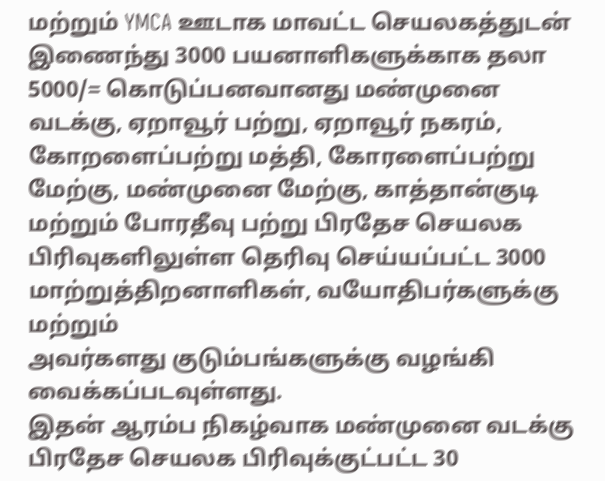மற்றும் YMCA ஊடாக மாவட்ட செயலகத்துடன் இணைந்து 3000 பயனாளிகளுக்காக தலா 5000/= கொடுப்பனவானது மண்முனை வடக்கு, ஏறாவூர் பற்று, ஏறாவூர் நகரம், கோறளைப்பற்று மத்தி, கோரளைப்பற்று மேற்கு, மண்முனை மேற்கு, காத்தான்குடி மற்றும் போரதீவு பற்று பிரதேச செயலக பிரிவுகளிலுள்ள தெரிவு செய்யப்பட்ட 3000 மாற்றுத்திறனாளிகள், வயோதிபர்களுக்கு மற்றும்
அவர்களது குடும்பங்களுக்கு வழங்கி வைக்கப்படவுள்ளது.
இதன் ஆரம்ப நிகழ்வாக மண்முனை வடக்கு பிரதேச செயலக பிரிவுக்குட்பட்ட 30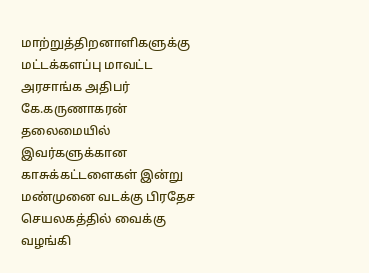மாற்றுத்திறனாளிகளுக்கு மட்டக்களப்பு மாவட்ட அரசாங்க அதிபர் கே.கருணாகரன் தலைமையில் இவர்களுக்கான காசுக்கட்டளைகள் இன்று மண்முனை வடக்கு பிரதேச செயலகத்தில் வைக்கு வழங்கி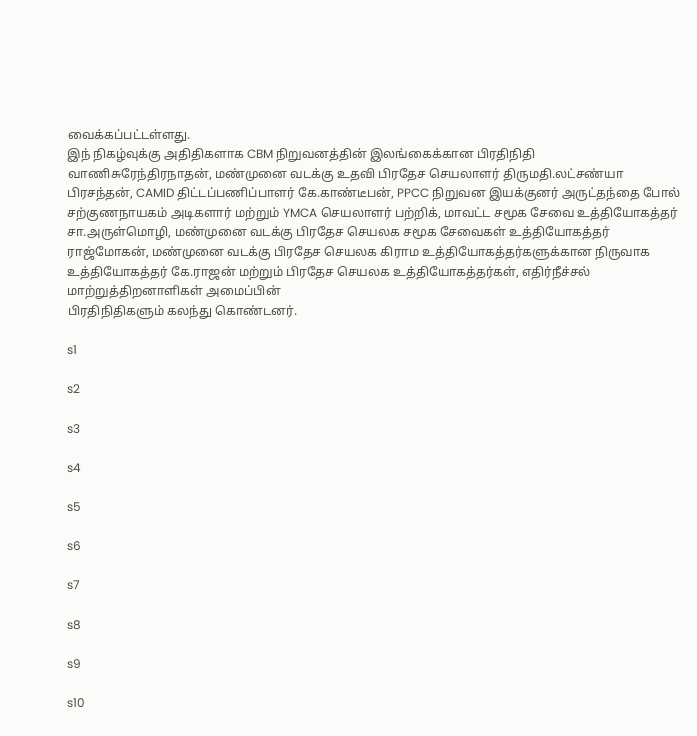வைக்கப்பட்டள்ளது.
இந் நிகழ்வுக்கு அதிதிகளாக CBM நிறுவனத்தின் இலங்கைக்கான பிரதிநிதி வாணிசுரேந்திரநாதன், மண்முனை வடக்கு உதவி பிரதேச செயலாளர் திருமதி.லட்சண்யா பிரசந்தன், CAMID திட்டப்பணிப்பாளர் கே.காண்டீபன், PPCC நிறுவன இயக்குனர் அருட்தந்தை போல் சற்குணநாயகம் அடிகளார் மற்றும் YMCA செயலாளர் பற்றிக், மாவட்ட சமூக சேவை உத்தியோகத்தர் சா.அருள்மொழி, மண்முனை வடக்கு பிரதேச செயலக சமூக சேவைகள் உத்தியோகத்தர் ராஜ்மோகன், மண்முனை வடக்கு பிரதேச செயலக கிராம உத்தியோகத்தர்களுக்கான நிருவாக உத்தியோகத்தர் கே.ராஜன் மற்றும் பிரதேச செயலக உத்தியோகத்தர்கள், எதிர்நீச்சல் மாற்றுத்திறனாளிகள் அமைப்பின்
பிரதிநிதிகளும் கலந்து கொண்டனர்.

s1

s2

s3

s4

s5

s6

s7

s8

s9

s10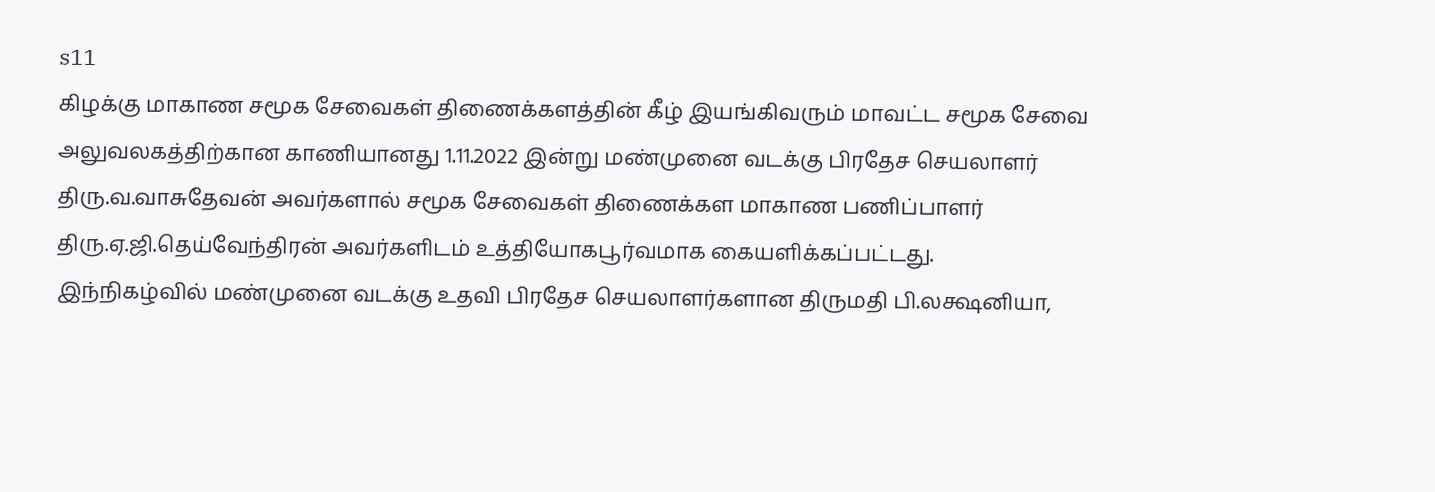s11
கிழக்கு மாகாண சமூக சேவைகள் திணைக்களத்தின் கீழ் இயங்கிவரும் மாவட்ட சமூக சேவை அலுவலகத்திற்கான காணியானது 1.11.2022 இன்று மண்முனை வடக்கு பிரதேச செயலாளர் திரு.வ.வாசுதேவன் அவர்களால் சமூக சேவைகள் திணைக்கள மாகாண பணிப்பாளர் திரு.ஏ.ஜி.தெய்வேந்திரன் அவர்களிடம் உத்தியோகபூர்வமாக கையளிக்கப்பட்டது.
இந்நிகழ்வில் மண்முனை வடக்கு உதவி பிரதேச செயலாளர்களான திருமதி பி.லக்ஷனியா,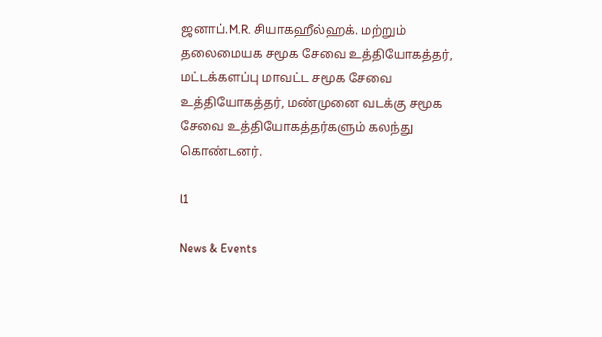ஜனாப்.M.R. சியாகஹீல்ஹக். மற்றும் தலைமையக சமூக சேவை உத்தியோகத்தர், மட்டக்களப்பு மாவட்ட சமூக சேவை உத்தியோகத்தர், மண்முனை வடக்கு சமூக சேவை உத்தியோகத்தர்களும் கலந்து கொண்டனர்.

l1

News & Events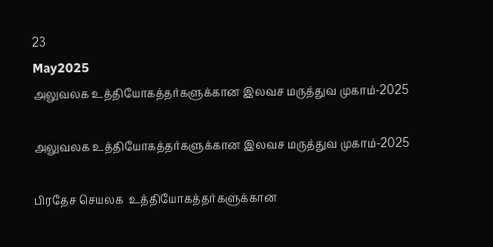23
May2025
அலுவலக உத்தியோகத்தர்களுக்கான இலவச மருத்துவ முகாம்-2025

அலுவலக உத்தியோகத்தர்களுக்கான இலவச மருத்துவ முகாம்-2025

பிரதேச செயலக  உத்தியோகத்தர்களுக்கான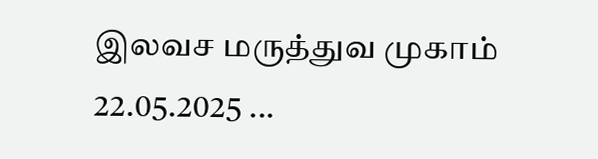இலவச மருத்துவ முகாம் 22.05.2025 ...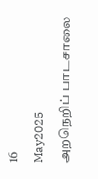16
May2025
அறநெறிப் பாடசாலை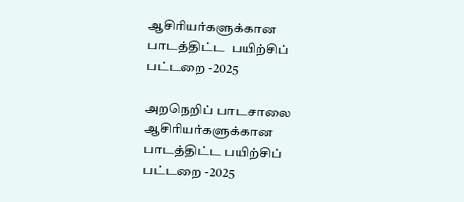ஆசிரியர்களுக்கான பாடத்திட்ட  பயிற்சிப் பட்டறை -2025

அறநெறிப் பாடசாலை ஆசிரியர்களுக்கான பாடத்திட்ட பயிற்சிப் பட்டறை -2025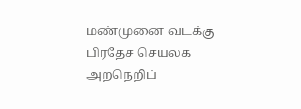மண்முனை வடக்கு பிரதேச செயலக அறநெறிப்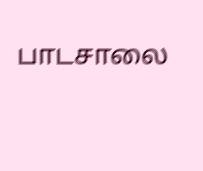பாடசாலை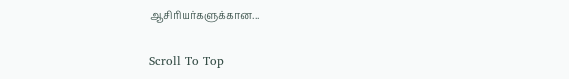ஆசிரியர்களுக்கான...

Scroll To Top